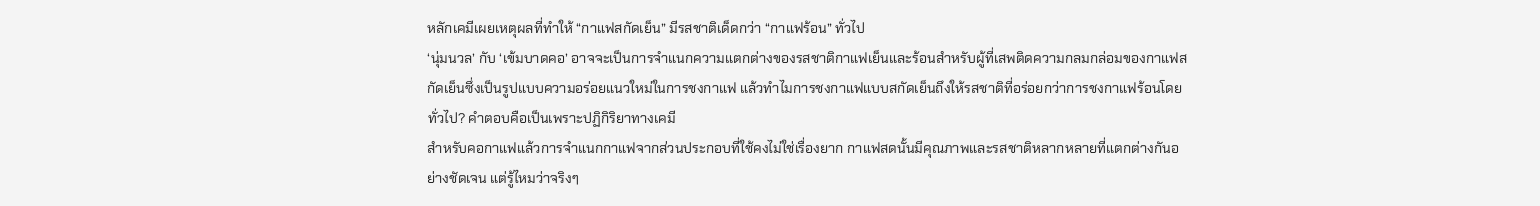หลักเคมีเผยเหตุผลที่ทำให้ “กาแฟสกัดเย็น” มีรสชาติเด็ดกว่า “กาแฟร้อน” ทั่วไป
‘นุ่มนวล’ กับ ‘เข้มบาดคอ’ อาจจะเป็นการจำแนกความแตกต่างของรสชาติกาแฟเย็นและร้อนสำหรับผู้ที่เสพติดความกลมกล่อมของกาแฟสกัดเย็นซึ่งเป็นรูปแบบความอร่อยแนวใหม่ในการชงกาแฟ แล้วทำไมการชงกาแฟแบบสกัดเย็นถึงให้รสชาติที่อร่อยกว่าการชงกาแฟร้อนโดยทั่วไป? คำตอบคือเป็นเพราะปฏิกิริยาทางเคมี
สำหรับคอกาแฟแล้วการจำแนกกาแฟจากส่วนประกอบที่ใช้คงไม่ใช่เรื่องยาก กาแฟสดนั้นมีคุณภาพและรสชาติหลากหลายที่แตกต่างกันอย่างชัดเจน แต่รู้ไหมว่าจริงๆ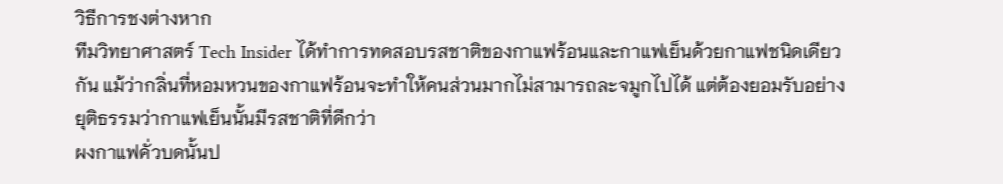วิธีการชงต่างหาก
ทีมวิทยาศาสตร์ Tech Insider ได้ทำการทดสอบรสชาติของกาแฟร้อนและกาแฟเย็นด้วยกาแฟชนิดเดียวกัน แม้ว่ากลิ่นที่หอมหวนของกาแฟร้อนจะทำให้คนส่วนมากไม่สามารถละจมูกไปได้ แต่ต้องยอมรับอย่างยุติธรรมว่ากาแฟเย็นนั้นมีรสชาติที่ดีกว่า
ผงกาแฟคั่วบดนั้นป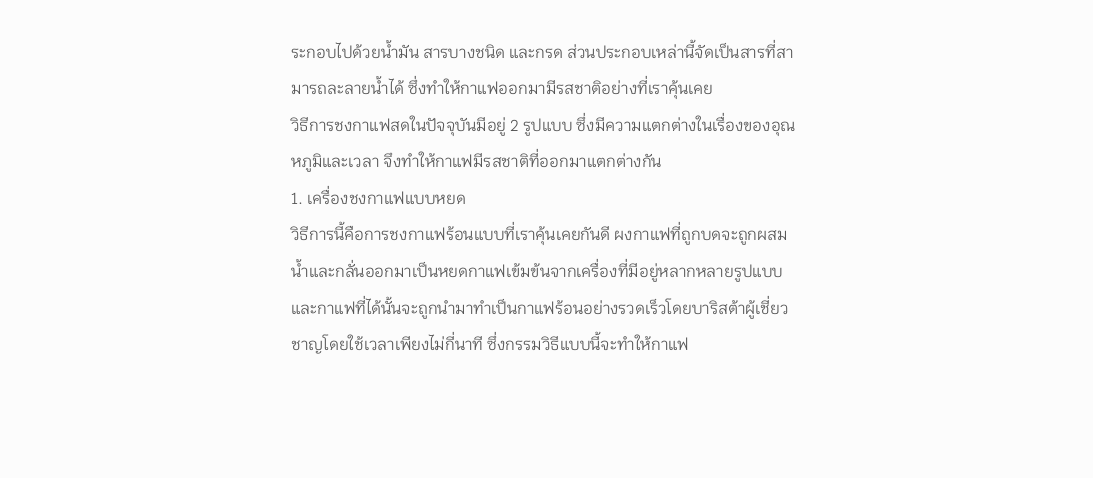ระกอบไปด้วยน้ำมัน สารบางชนิด และกรด ส่วนประกอบเหล่านี้จัดเป็นสารที่สามารถละลายน้ำได้ ซึ่งทำให้กาแฟออกมามีรสชาติอย่างที่เราคุ้นเคย
วิธีการชงกาแฟสดในปัจจุบันมีอยู่ 2 รูปแบบ ซึ่งมีความแตกต่างในเรื่องของอุณหภูมิและเวลา จึงทำให้กาแฟมีรสชาติที่ออกมาแตกต่างกัน
1. เครื่องชงกาแฟแบบหยด
วิธีการนี้คือการชงกาแฟร้อนแบบที่เราคุ้นเคยกันดี ผงกาแฟที่ถูกบดจะถูกผสมน้ำและกลั่นออกมาเป็นหยดกาแฟเข้มข้นจากเครื่องที่มีอยู่หลากหลายรูปแบบ และกาแฟที่ได้นั้นจะถูกนำมาทำเป็นกาแฟร้อนอย่างรวดเร็วโดยบาริสต้าผู้เชี่ยวชาญโดยใช้เวลาเพียงไม่กี่นาที ซึ่งกรรมวิธีแบบนี้จะทำให้กาแฟ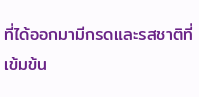ที่ได้ออกมามีกรดและรสชาติที่เข้มข้น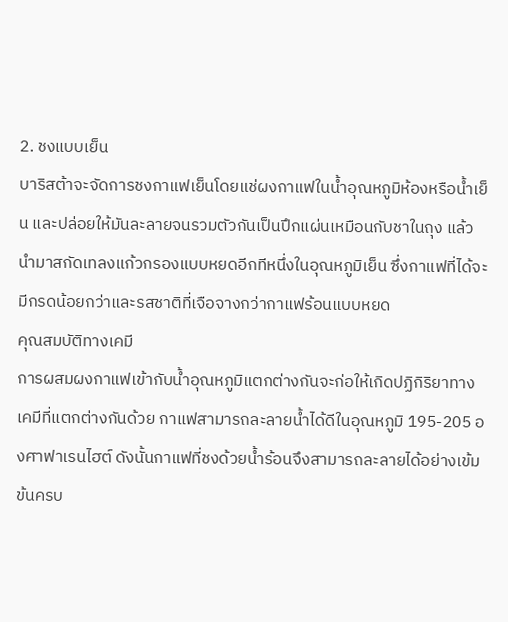2. ชงแบบเย็น
บาริสต้าจะจัดการชงกาแฟเย็นโดยแช่ผงกาแฟในน้ำอุณหภูมิห้องหรือน้ำเย็น และปล่อยให้มันละลายจนรวมตัวกันเป็นปึกแผ่นเหมือนกับชาในถุง แล้วนำมาสกัดเทลงแก้วกรองแบบหยดอีกทีหนึ่งในอุณหภูมิเย็น ซึ่งกาแฟที่ได้จะมีกรดน้อยกว่าและรสชาติที่เจือจางกว่ากาแฟร้อนแบบหยด
คุณสมบัติทางเคมี
การผสมผงกาแฟเข้ากับน้ำอุณหภูมิแตกต่างกันจะก่อให้เกิดปฏิกิริยาทางเคมีที่แตกต่างกันด้วย กาแฟสามารถละลายน้ำได้ดีในอุณหภูมิ 195-205 องศาฟาเรนไฮต์ ดังนั้นกาแฟที่ชงด้วยน้ำร้อนจึงสามารถละลายได้อย่างเข้มข้นครบ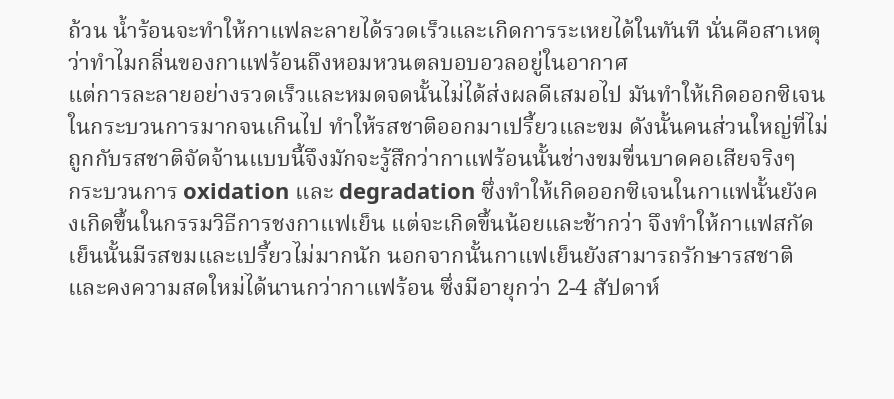ถ้วน น้ำร้อนจะทำให้กาแฟละลายได้รวดเร็วและเกิดการระเหยได้ในทันที นั่นคือสาเหตุว่าทำไมกลิ่นของกาแฟร้อนถึงหอมหวนตลบอบอวลอยู่ในอากาศ
แต่การละลายอย่างรวดเร็วและหมดจดนั้นไม่ได้ส่งผลดีเสมอไป มันทำให้เกิดออกซิเจนในกระบวนการมากจนเกินไป ทำให้รสชาติออกมาเปรี้ยวและขม ดังนั้นคนส่วนใหญ่ที่ไม่ถูกกับรสชาติจัดจ้านแบบนี้จึงมักจะรู้สึกว่ากาแฟร้อนนั้นช่างขมขื่นบาดคอเสียจริงๆ
กระบวนการ oxidation และ degradation ซึ่งทำให้เกิดออกซิเจนในกาแฟนั้นยังคงเกิดขึ้นในกรรมวิธีการชงกาแฟเย็น แต่จะเกิดขึ้นน้อยและช้ากว่า จึงทำให้กาแฟสกัดเย็นนั้นมีรสขมและเปรี้ยวไม่มากนัก นอกจากนั้นกาแฟเย็นยังสามารถรักษารสชาติและคงความสดใหม่ได้นานกว่ากาแฟร้อน ซึ่งมีอายุกว่า 2-4 สัปดาห์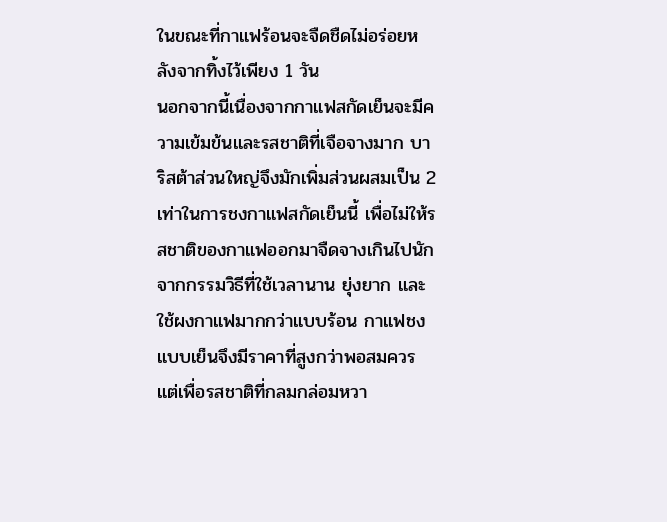ในขณะที่กาแฟร้อนจะจืดชืดไม่อร่อยหลังจากทิ้งไว้เพียง 1 วัน
นอกจากนี้เนื่องจากกาแฟสกัดเย็นจะมีความเข้มข้นและรสชาติที่เจือจางมาก บาริสต้าส่วนใหญ่จึงมักเพิ่มส่วนผสมเป็น 2 เท่าในการชงกาแฟสกัดเย็นนี้ เพื่อไม่ให้รสชาติของกาแฟออกมาจืดจางเกินไปนัก
จากกรรมวิธีที่ใช้เวลานาน ยุ่งยาก และใช้ผงกาแฟมากกว่าแบบร้อน กาแฟชงแบบเย็นจึงมีราคาที่สูงกว่าพอสมควร แต่เพื่อรสชาติที่กลมกล่อมหวา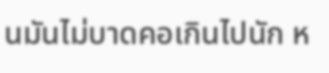นมันไม่บาดคอเกินไปนัก ห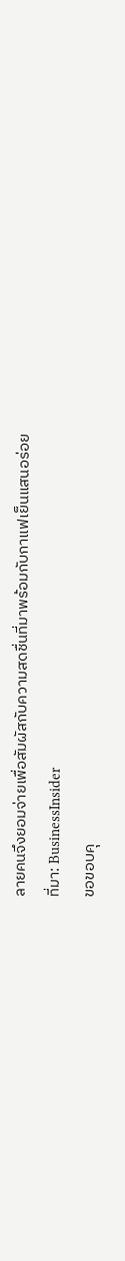ลายคนจึงยอมจ่ายเพื่อสัมผัสกับความสดชื่นที่มาพร้อมกับกาแฟเย็นแสนอร่อย
ที่มา: BusinessInsider
ขอขอบคุ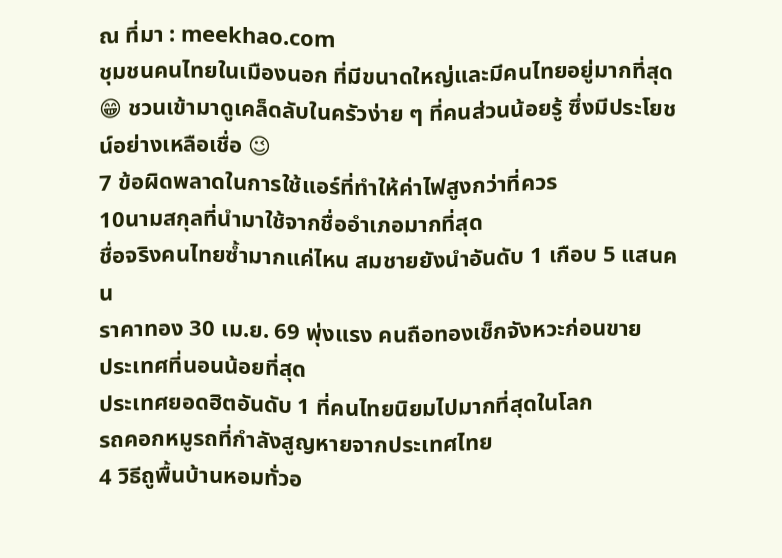ณ ที่มา : meekhao.com
ชุมชนคนไทยในเมืองนอก ที่มีขนาดใหญ่และมีคนไทยอยู่มากที่สุด
😁 ชวนเข้ามาดูเคล็ดลับในครัวง่าย ๆ ที่คนส่วนน้อยรู้ ซึ่งมีประโยชน์อย่างเหลือเชื่อ 😉
7 ข้อผิดพลาดในการใช้แอร์ที่ทำให้ค่าไฟสูงกว่าที่ควร
10นามสกุลที่นำมาใช้จากชื่ออำเภอมากที่สุด
ชื่อจริงคนไทยซ้ำมากแค่ไหน สมชายยังนำอันดับ 1 เกือบ 5 แสนคน
ราคาทอง 30 เม.ย. 69 พุ่งแรง คนถือทองเช็กจังหวะก่อนขาย
ประเทศที่นอนน้อยที่สุด
ประเทศยอดฮิตอันดับ 1 ที่คนไทยนิยมไปมากที่สุดในโลก
รถคอกหมูรถที่กำลังสูญหายจากประเทศไทย
4 วิธีถูพื้นบ้านหอมทั่วอ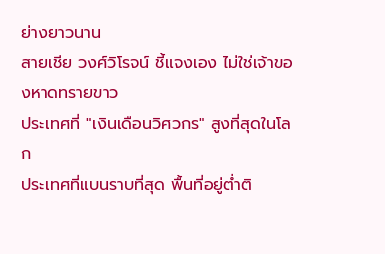ย่างยาวนาน
สายเชีย วงศ์วิโรจน์ ชี้แจงเอง ไม่ใช่เจ้าของหาดทรายขาว
ประเทศที่ "เงินเดือนวิศวกร" สูงที่สุดในโลก
ประเทศที่แบนราบที่สุด พื้นที่อยู่ต่ำติ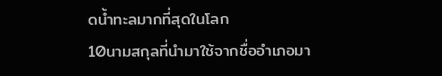ดน้ำทะลมากที่สุดในโลก
10นามสกุลที่นำมาใช้จากชื่ออำเภอมา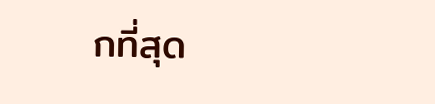กที่สุด